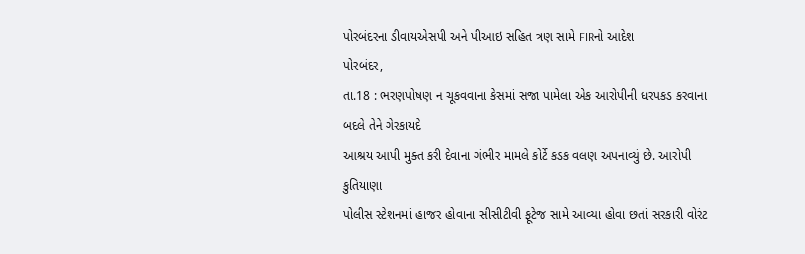પોરબંદરના ડીવાયએસપી અને પીઆઇ સહિત ત્રણ સામે FIRનો આદેશ
પોરબંદર,
તા.18 : ભરણપોષણ ન ચૂકવવાના કેસમાં સજા પામેલા એક આરોપીની ધરપકડ કરવાના બદલે તેને ગેરકાયદે
આશ્રય આપી મુક્ત કરી દેવાના ગંભીર મામલે કોર્ટે કડક વલણ અપનાવ્યું છે. આરોપી કુતિયાણા
પોલીસ સ્ટેશનમાં હાજર હોવાના સીસીટીવી ફૂટેજ સામે આવ્યા હોવા છતાં સરકારી વોરંટ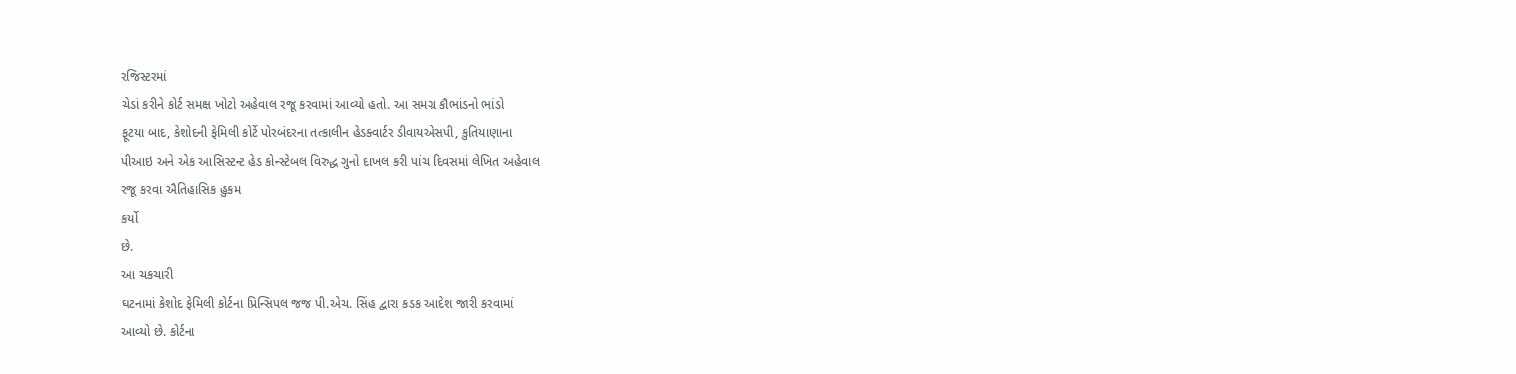રજિસ્ટરમાં
ચેડાં કરીને કોર્ટ સમક્ષ ખોટો અહેવાલ રજૂ કરવામાં આવ્યો હતો. આ સમગ્ર કૌભાંડનો ભાંડો
ફૂટયા બાદ, કેશોદની ફેમિલી કોર્ટે પોરબંદરના તત્કાલીન હેડક્વાર્ટર ડીવાયએસપી, કુતિયાણાના
પીઆઇ અને એક આસિસ્ટન્ટ હેડ કોન્સ્ટેબલ વિરુદ્ધ ગુનો દાખલ કરી પાંચ દિવસમાં લેખિત અહેવાલ
રજૂ કરવા ઐતિહાસિક હુકમ
કર્યો
છે.
આ ચકચારી
ઘટનામાં કેશોદ ફેમિલી કોર્ટના પ્રિન્સિપલ જજ પી.એચ. સિંહ દ્વારા કડક આદેશ જારી કરવામાં
આવ્યો છે. કોર્ટના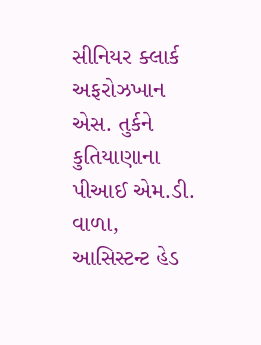સીનિયર ક્લાર્ક અફરોઝખાન એસ. તુર્કને કુતિયાણાના પીઆઈ એમ.ડી. વાળા,
આસિસ્ટન્ટ હેડ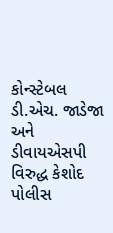કોન્સ્ટેબલ ડી.એચ. જાડેજા અને ડીવાયએસપી વિરુદ્ધ કેશોદ પોલીસ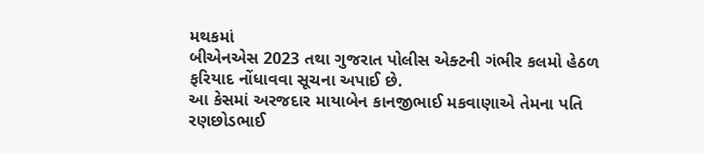મથકમાં
બીએનએસ 2023 તથા ગુજરાત પોલીસ એક્ટની ગંભીર કલમો હેઠળ ફરિયાદ નોંધાવવા સૂચના અપાઈ છે.
આ કેસમાં અરજદાર માયાબેન કાનજીભાઈ મકવાણાએ તેમના પતિ રણછોડભાઈ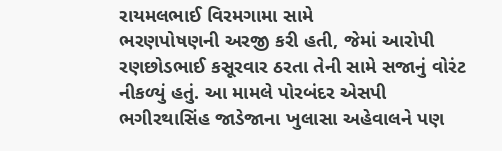રાયમલભાઈ વિરમગામા સામે
ભરણપોષણની અરજી કરી હતી, જેમાં આરોપી રણછોડભાઈ કસૂરવાર ઠરતા તેની સામે સજાનું વોરંટ
નીકળ્યું હતું. આ મામલે પોરબંદર એસપી ભગીરથાસિંહ જાડેજાના ખુલાસા અહેવાલને પણ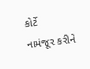કોર્ટે
નામંજૂર કરીને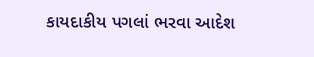કાયદાકીય પગલાં ભરવા આદેશ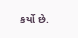કર્યો છે.